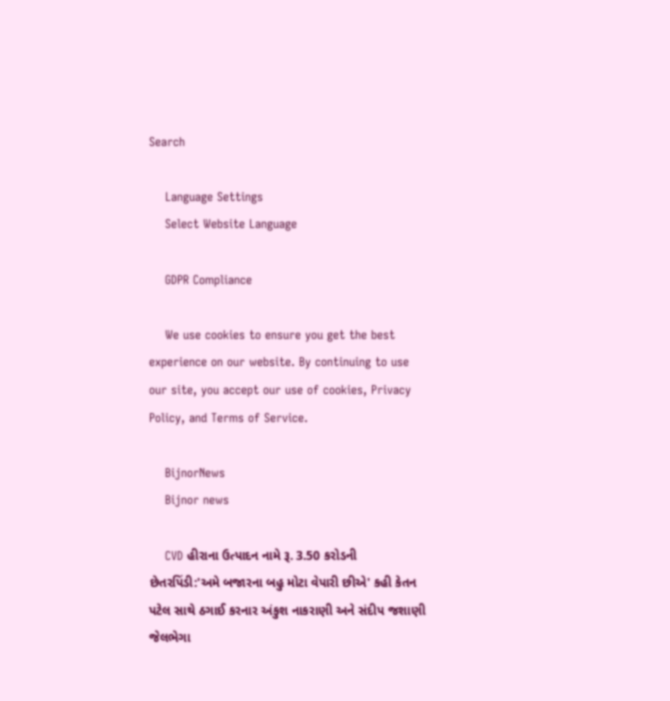Search

    Language Settings
    Select Website Language

    GDPR Compliance

    We use cookies to ensure you get the best experience on our website. By continuing to use our site, you accept our use of cookies, Privacy Policy, and Terms of Service.

    BijnorNews
    Bijnor news

    CVD હીરાના ઉત્પાદન નામે રૂ. 3.50 કરોડની છેતરપિંડી:'અમે બજારના બહુ મોટા વેપારી છીએ' કહી કેતન પટેલ સાથે ઠગાઈ કરનાર અંકુશ નાકરાણી અને સંદીપ જશાણી જેલભેગા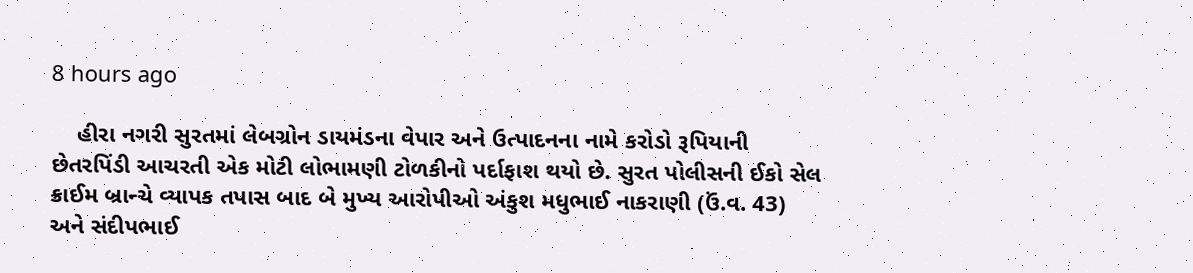8 hours ago

    હીરા નગરી સુરતમાં લેબગ્રોન ડાયમંડના વેપાર અને ઉત્પાદનના નામે કરોડો રૂપિયાની છેતરપિંડી આચરતી એક મોટી લોભામણી ટોળકીનો પર્દાફાશ થયો છે. સુરત પોલીસની ઈકો સેલ ક્રાઈમ બ્રાન્ચે વ્યાપક તપાસ બાદ બે મુખ્ય આરોપીઓ અંકુશ મધુભાઈ નાકરાણી (ઉં.વ. 43) અને સંદીપભાઈ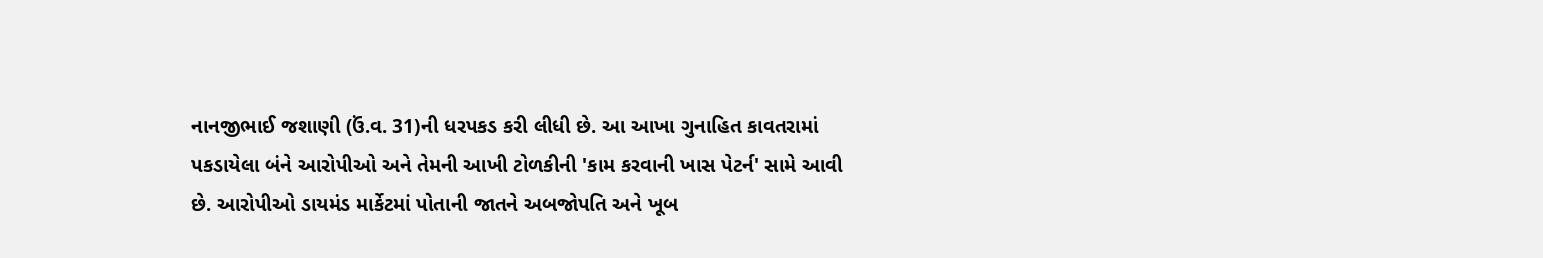નાનજીભાઈ જશાણી (ઉં.વ. 31)ની ધરપકડ કરી લીધી છે. આ આખા ગુનાહિત કાવતરામાં પકડાયેલા બંને આરોપીઓ અને તેમની આખી ટોળકીની 'કામ કરવાની ખાસ પેટર્ન' સામે આવી છે. આરોપીઓ ડાયમંડ માર્કેટમાં પોતાની જાતને અબજોપતિ અને ખૂબ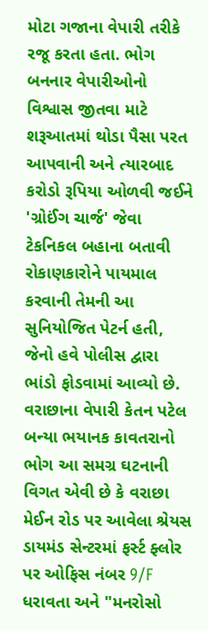મોટા ગજાના વેપારી તરીકે રજૂ કરતા હતા. ભોગ બનનાર વેપારીઓનો વિશ્વાસ જીતવા માટે શરૂઆતમાં થોડા પૈસા પરત આપવાની અને ત્યારબાદ કરોડો રૂપિયા ઓળવી જઈને 'ગ્રોઈંગ ચાર્જ' જેવા ટેકનિકલ બહાના બતાવી રોકાણકારોને પાયમાલ કરવાની તેમની આ સુનિયોજિત પેટર્ન હતી, જેનો હવે પોલીસ દ્વારા ભાંડો ફોડવામાં આવ્યો છે. વરાછાના વેપારી કેતન પટેલ બન્યા ભયાનક કાવતરાનો ભોગ આ સમગ્ર ઘટનાની વિગત એવી છે કે વરાછા મેઈન રોડ પર આવેલા શ્રેયસ ડાયમંડ સેન્ટરમાં ફર્સ્ટ ફ્લોર પર ઓફિસ નંબર 9/F ધરાવતા અને "મનરોસો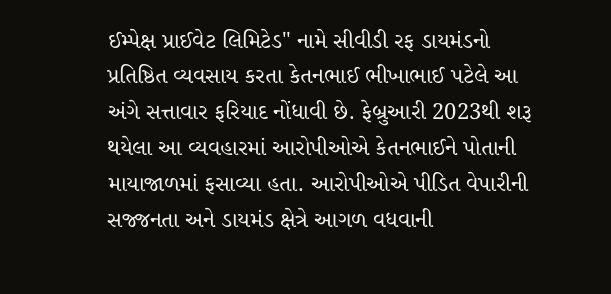ઈમ્પેક્ષ પ્રાઈવેટ લિમિટેડ" નામે સીવીડી રફ ડાયમંડનો પ્રતિષ્ઠિત વ્યવસાય કરતા કેતનભાઈ ભીખાભાઈ પટેલે આ અંગે સત્તાવાર ફરિયાદ નોંધાવી છે. ફેબ્રુઆરી 2023થી શરૂ થયેલા આ વ્યવહારમાં આરોપીઓએ કેતનભાઈને પોતાની માયાજાળમાં ફસાવ્યા હતા. આરોપીઓએ પીડિત વેપારીની સજ્જનતા અને ડાયમંડ ક્ષેત્રે આગળ વધવાની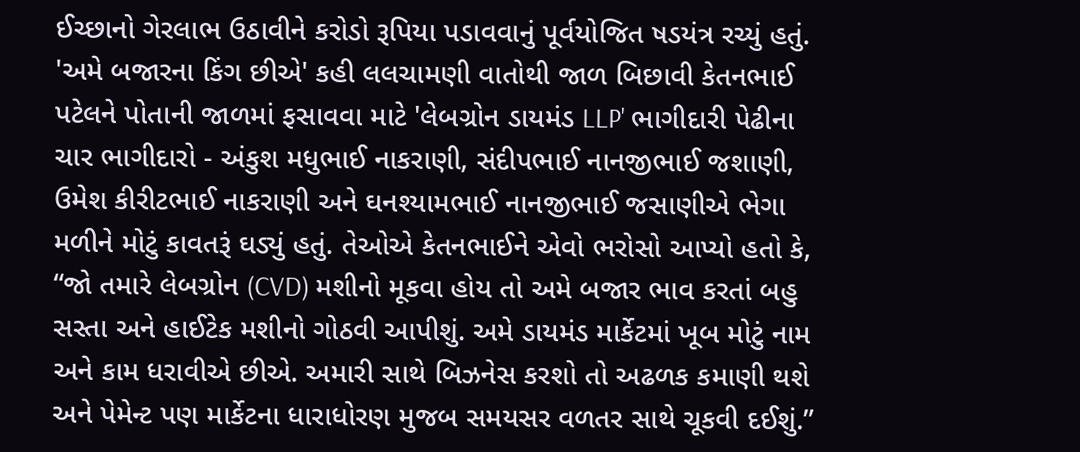ઈચ્છાનો ગેરલાભ ઉઠાવીને કરોડો રૂપિયા પડાવવાનું પૂર્વયોજિત ષડયંત્ર રચ્યું હતું. 'અમે બજારના કિંગ છીએ' કહી લલચામણી વાતોથી જાળ બિછાવી કેતનભાઈ પટેલને પોતાની જાળમાં ફસાવવા માટે 'લેબગ્રોન ડાયમંડ LLP' ભાગીદારી પેઢીના ચાર ભાગીદારો - અંકુશ મધુભાઈ નાકરાણી, સંદીપભાઈ નાનજીભાઈ જશાણી, ઉમેશ કીરીટભાઈ નાકરાણી અને ઘનશ્યામભાઈ નાનજીભાઈ જસાણીએ ભેગા મળીને મોટું કાવતરૂં ઘડ્યું હતું. તેઓએ કેતનભાઈને એવો ભરોસો આપ્યો હતો કે, “જો તમારે લેબગ્રોન (CVD) મશીનો મૂકવા હોય તો અમે બજાર ભાવ કરતાં બહુ સસ્તા અને હાઈટેક મશીનો ગોઠવી આપીશું. અમે ડાયમંડ માર્કેટમાં ખૂબ મોટું નામ અને કામ ધરાવીએ છીએ. અમારી સાથે બિઝનેસ કરશો તો અઢળક કમાણી થશે અને પેમેન્ટ પણ માર્કેટના ધારાધોરણ મુજબ સમયસર વળતર સાથે ચૂકવી દઈશું.”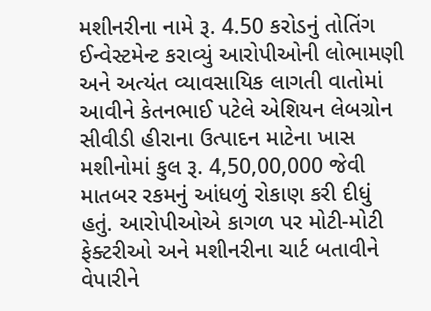મશીનરીના નામે રૂ. 4.50 કરોડનું તોતિંગ ઈન્વેસ્ટમેન્ટ કરાવ્યું આરોપીઓની લોભામણી અને અત્યંત વ્યાવસાયિક લાગતી વાતોમાં આવીને કેતનભાઈ પટેલે એશિયન લેબગ્રોન સીવીડી હીરાના ઉત્પાદન માટેના ખાસ મશીનોમાં કુલ રૂ. 4,50,00,000 જેવી માતબર રકમનું આંધળું રોકાણ કરી દીધું હતું. આરોપીઓએ કાગળ પર મોટી-મોટી ફેક્ટરીઓ અને મશીનરીના ચાર્ટ બતાવીને વેપારીને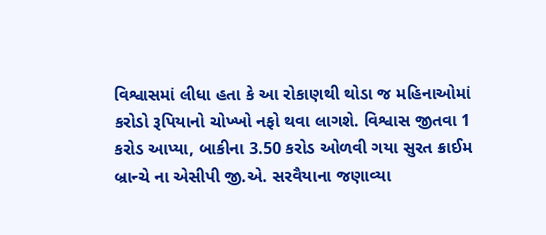વિશ્વાસમાં લીધા હતા કે આ રોકાણથી થોડા જ મહિનાઓમાં કરોડો રૂપિયાનો ચોખ્ખો નફો થવા લાગશે. વિશ્વાસ જીતવા 1 કરોડ આપ્યા, બાકીના 3.50 કરોડ ઓળવી ગયા સુરત ક્રાઈમ બ્રાન્ચે ના એસીપી જી.એ. સરવૈયાના જણાવ્યા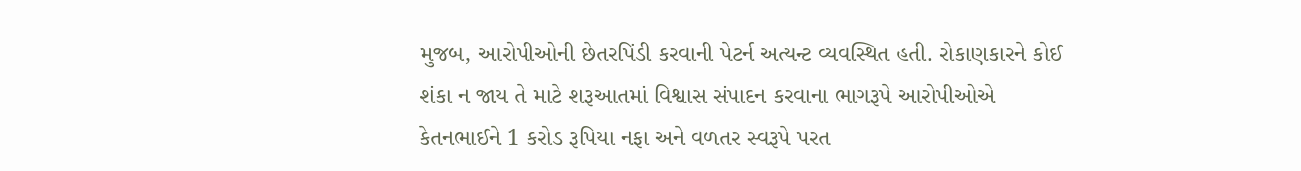મુજબ, આરોપીઓની છેતરપિંડી કરવાની પેટર્ન અત્યન્ટ વ્યવસ્થિત હતી. રોકાણકારને કોઈ શંકા ન જાય તે માટે શરૂઆતમાં વિશ્વાસ સંપાદન કરવાના ભાગરૂપે આરોપીઓએ કેતનભાઈને 1 કરોડ રૂપિયા નફા અને વળતર સ્વરૂપે પરત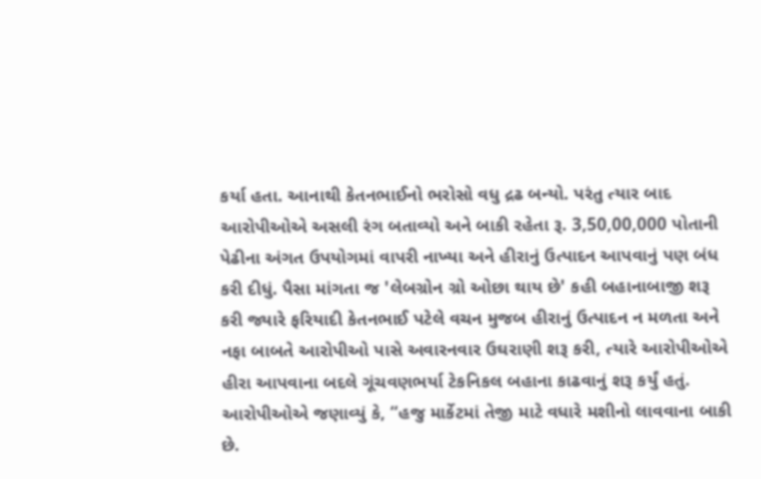કર્યા હતા. આનાથી કેતનભાઈનો ભરોસો વધુ દ્રઢ બન્યો. પરંતુ ત્યાર બાદ આરોપીઓએ અસલી રંગ બતાવ્યો અને બાકી રહેતા રૂ. 3,50,00,000 પોતાની પેઢીના અંગત ઉપયોગમાં વાપરી નાખ્યા અને હીરાનું ઉત્પાદન આપવાનું પણ બંધ કરી દીધું. પૈસા માંગતા જ 'લેબગ્રોન ગ્રો ઓછા થાય છે' કહી બહાનાબાજી શરૂ કરી જ્યારે ફરિયાદી કેતનભાઈ પટેલે વચન મુજબ હીરાનું ઉત્પાદન ન મળતા અને નફા બાબતે આરોપીઓ પાસે અવારનવાર ઉઘરાણી શરૂ કરી, ત્યારે આરોપીઓએ હીરા આપવાના બદલે ગૂંચવણભર્યા ટેકનિકલ બહાના કાઢવાનું શરૂ કર્યું હતું. આરોપીઓએ જણાવ્યું કે, “હજુ માર્કેટમાં તેજી માટે વધારે મશીનો લાવવાના બાકી છે.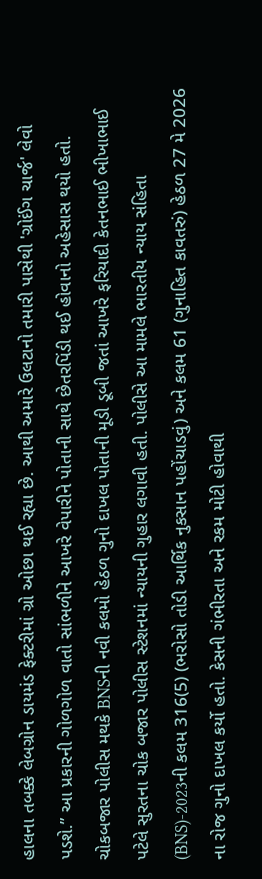હાલના તબક્કે લેબગ્રોન ડાયમંડ ફેક્ટરીમાં ગ્રો ઓછા થઈ રહ્યા છે. આથી અમારે ઉલટાનો તમારી પાસેથી 'ગ્રોઈંગ ચાર્જ' લેવો પડશે.” આ પ્રકારની ગોળગોળ વાતો સાંભળીને આખરે વેપારીને પોતાની સાથે છેતરપિંડી થઈ હોવાનો અહેસાસ થયો હતો. ચોકબજાર પોલીસ મથકે BNSની નવી કલમો હેઠળ ગુનો દાખલ પોતાની મૂડી ડૂબી જતાં આખરે ફરિયાદી કેતનભાઈ ભીખાભાઈ પટેલે સુરતના ચોક બજાર પોલીસ સ્ટેશનમાં ન્યાયની ગુહાર લગાવી હતી. પોલીસે આ મામલે ભારતીય ન્યાય સંહિતા (BNS)-2023ની કલમ 316(5) (ભરોસો તોડી આર્થિક નુકસાન પહોંચાડવું) અને કલમ 61 (ગુનાહિત કાવતરું) હેઠળ 27 મે 2026 ના રોજ ગુનો દાખલ કર્યો હતો. કેસની ગંભીરતા અને રકમ મોટી હોવાથી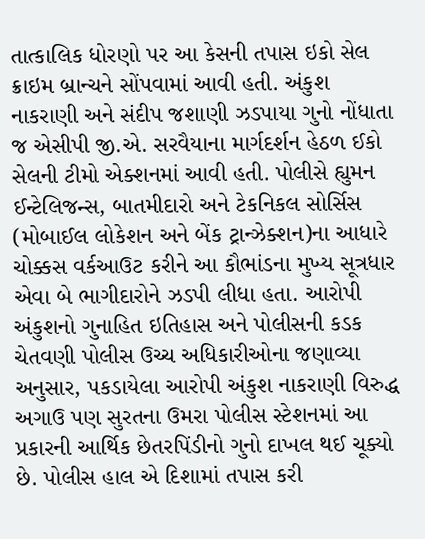તાત્કાલિક ધોરણો પર આ કેસની તપાસ ઇકો સેલ ક્રાઇમ બ્રાન્ચને સોંપવામાં આવી હતી. અંકુશ નાકરાણી અને સંદીપ જશાણી ઝડપાયા ગુનો નોંધાતા જ એસીપી જી.એ. સરવૈયાના માર્ગદર્શન હેઠળ ઈકો સેલની ટીમો એક્શનમાં આવી હતી. પોલીસે હ્યુમન ઈન્ટેલિજન્સ, બાતમીદારો અને ટેકનિકલ સોર્સિસ (મોબાઈલ લોકેશન અને બેંક ટ્રાન્ઝેક્શન)ના આધારે ચોક્કસ વર્કઆઉટ કરીને આ કૌભાંડના મુખ્ય સૂત્રધાર એવા બે ભાગીદારોને ઝડપી લીધા હતા. આરોપી અંકુશનો ગુનાહિત ઇતિહાસ અને પોલીસની કડક ચેતવણી પોલીસ ઉચ્ચ અધિકારીઓના જણાવ્યા અનુસાર, પકડાયેલા આરોપી અંકુશ નાકરાણી વિરુદ્ધ અગાઉ પણ સુરતના ઉમરા પોલીસ સ્ટેશનમાં આ પ્રકારની આર્થિક છેતરપિંડીનો ગુનો દાખલ થઈ ચૂક્યો છે. પોલીસ હાલ એ દિશામાં તપાસ કરી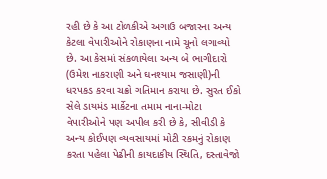રહી છે કે આ ટોળકીએ અગાઉ બજારના અન્ય કેટલા વેપારીઓને રોકાણના નામે ચૂનો લગાવ્યો છે. આ કેસમાં સંકળાયેલા અન્ય બે ભાગીદારો (ઉમેશ નાકરાણી અને ઘનશ્યામ જસાણી)ની ધરપકડ કરવા ચક્રો ગતિમાન કરાયા છે. સુરત ઈકો સેલે ડાયમંડ માર્કેટના તમામ નાના-મોટા વેપારીઓને પણ અપીલ કરી છે કે, સીવીડી કે અન્ય કોઈપણ વ્યવસાયમાં મોટી રકમનું રોકાણ કરતા પહેલા પેઢીની કાયદાકીય સ્થિતિ, દસ્તાવેજો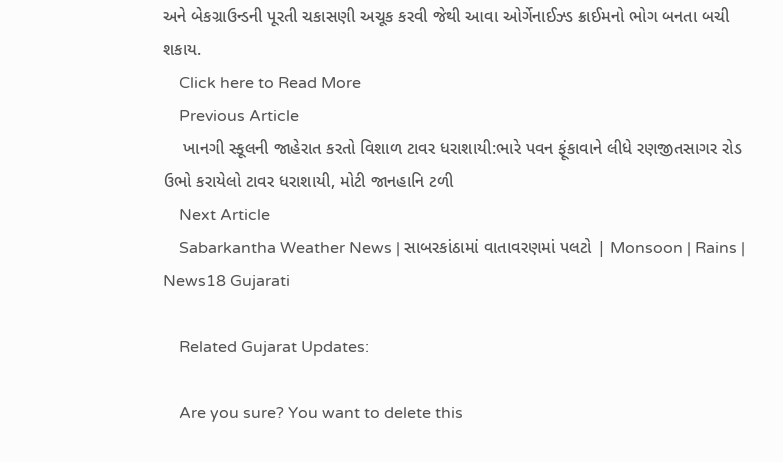અને બેકગ્રાઉન્ડની પૂરતી ચકાસણી અચૂક કરવી જેથી આવા ઓર્ગેનાઈઝ્ડ ક્રાઈમનો ભોગ બનતા બચી શકાય.
    Click here to Read More
    Previous Article
    ખાનગી સ્કૂલની જાહેરાત કરતો વિશાળ ટાવર ધરાશાયી:ભારે પવન ફૂંકાવાને લીધે રણજીતસાગર રોડ ઉભો કરાયેલો ટાવર ધરાશાયી, મોટી જાનહાનિ ટળી
    Next Article
    Sabarkantha Weather News | સાબરકાંઠામાં વાતાવરણમાં પલટો | Monsoon | Rains | News18 Gujarati

    Related Gujarat Updates:

    Are you sure? You want to delete this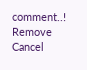comment..! Remove Cancel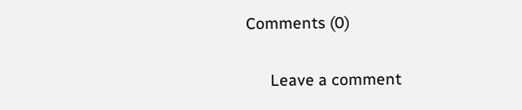Comments (0)

      Leave a comment